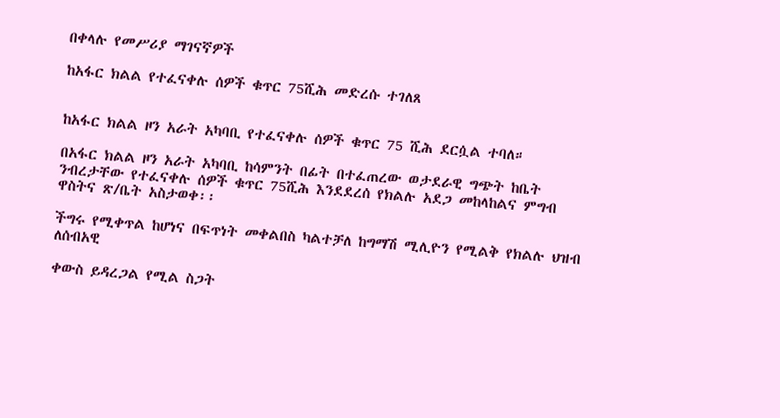በቀላሉ የመሥሪያ ማገናኛዎች

ከአፋር ክልል የተፈናቀሉ ሰዎች ቁጥር 75ሺሕ መድረሱ ተገለጸ


ከአፋር ክልል ዞን አራት አካባቢ የተፈናቀሉ ሰዎች ቁጥር 75 ሺሕ ደርሷል ተባለ።

በአፋር ክልል ዞን አራት አካባቢ ከሳምንት በፊት በተፈጠረው ወታደራዊ ግጭት ከቤት ንብረታቸው የተፈናቀሉ ሰዎች ቁጥር 75ሺሕ እንደደረሰ የክልሉ አደጋ መከላከልና ምግብ ዋስትና ጽ/ቤት አስታወቀ፡፡

ችግሩ የሚቀጥል ከሆነና በፍጥነት መቀልበስ ካልተቻለ ከግማሽ ሚሊዮን የሚልቅ የክልሉ ህዝብ ለሰብአዊ

ቀውስ ይዳረጋል የሚል ስጋት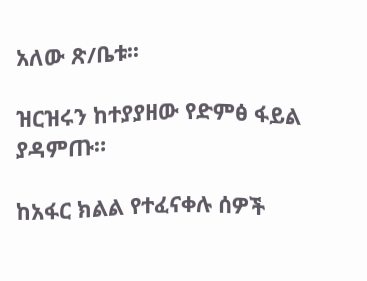አለው ጽ/ቤቱ፡፡

ዝርዝሩን ከተያያዘው የድምፅ ፋይል ያዳምጡ።

ከአፋር ክልል የተፈናቀሉ ሰዎች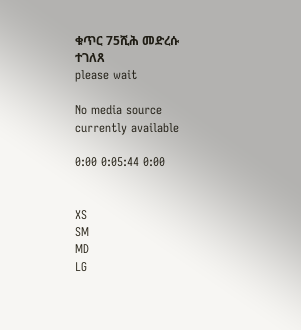ቁጥር 75ሺሕ መድረሱ ተገለጸ
please wait

No media source currently available

0:00 0:05:44 0:00


XS
SM
MD
LG